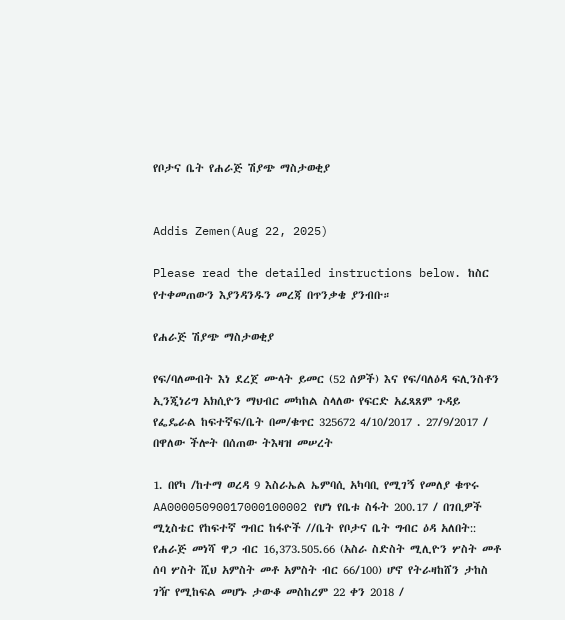የቦታና ቤት የሐራጅ ሽያጭ ማስታወቂያ


Addis Zemen(Aug 22, 2025)

Please read the detailed instructions below. ከስር የተቀመጠውን እያንዳንዱን መረጃ በጥንቃቄ ያንብቡ።

የሐራጅ ሽያጭ ማስታወቂያ

የፍ/ባለመብት እነ ደረጀ ሙላት ይመር (52 ሰዎች) እና የፍ/ባለዕዳ ፍሊንስቶን ኢንጂነሪግ አክሲዮን ማህብር መካከል ስላለው የፍርድ አፈጻጸም ጉዳይ የፌዴራል ከፍተኛፍ/ቤት በመ/ቁጥር 325672 4/10/2017 . 27/9/2017 / በዋለው ችሎት በሰጠው ትእዛዝ መሠረት

1. በየካ /ከተማ ወረዳ 9 እስራኤል ኤምባሲ አካባቢ የሚገኝ የመለያ ቁጥሩ AA00005090017000100002 የሆነ የቤቱ ስፋት 200.17 / በገቢዎች ሚኒስቴር የከፍተኛ ግብር ከፋዮች //ቤት የቦታና ቤት ግብር ዕዳ አለበት:: የሐራጅ መነሻ ዋጋ ብር 16,373.505.66 (አስራ ስድስት ሚሊዮን ሦስት መቶ ሰባ ሦስት ሺህ አምስት መቶ አምስት ብር 66/100) ሆኖ የትራዛከሸን ታከስ ገዥ የሚከፍል መሆኑ ታውቆ መስከረም 22 ቀን 2018 /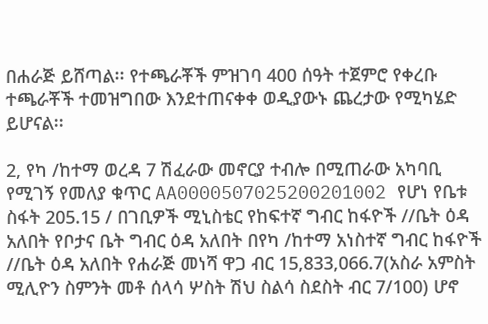በሐራጅ ይሸጣል፡፡ የተጫራቾች ምዝገባ 400 ሰዓት ተጀምሮ የቀረቡ ተጫራቾች ተመዝግበው እንደተጠናቀቀ ወዲያውኑ ጨረታው የሚካሄድ ይሆናል፡፡

2, የካ /ከተማ ወረዳ 7 ሽፈራው መኖርያ ተብሎ በሚጠራው አካባቢ የሚገኝ የመለያ ቁጥር AA0000507025200201002 የሆነ የቤቱ ስፋት 205.15 / በገቢዎች ሚኒስቴር የከፍተኛ ግብር ከፋዮች //ቤት ዕዳ አለበት የቦታና ቤት ግብር ዕዳ አለበት በየካ /ከተማ አነስተኛ ግብር ከፋዮች //ቤት ዕዳ አለበት የሐራጅ መነሻ ዋጋ ብር 15,833,066.7(አስራ አምስት ሚሊዮን ስምንት መቶ ሰላሳ ሦስት ሽህ ስልሳ ስደስት ብር 7/100) ሆኖ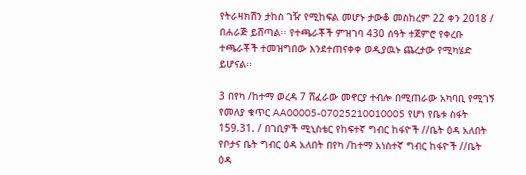የትራዛክሽን ታከስ ገዥ የሚከፍል መሆኑ ታውቆ መስከረም 22 ቀን 2018 / በሐራጅ ይሸጣል፡፡ የተጫራቾች ምዝገባ 430 ሰዓት ተጀምሮ የቀረቡ ተጫራቾች ተመዝግበው እንደተጠናቀቀ ወዲያዉኑ ጨረታው የሚካሄድ ይሆናል፡፡

3 በየካ /ከተማ ወረዳ 7 ሸፈራው መኖርያ ተብሎ በሚጠራው አካባቢ የሚገኝ የመለያ ቁጥር AA00005-07025210010005 የሆነ የቤቱ ስፋት 159.31. / በገቢዎች ሚኒስቴር የከፍተኛ ግብር ከፋዮች //ቤት ዕዳ አለበት የቦታና ቤት ግብር ዕዳ አለበት በየካ /ከተማ አነስተኛ ግብር ከፋዮች //ቤት ዕዳ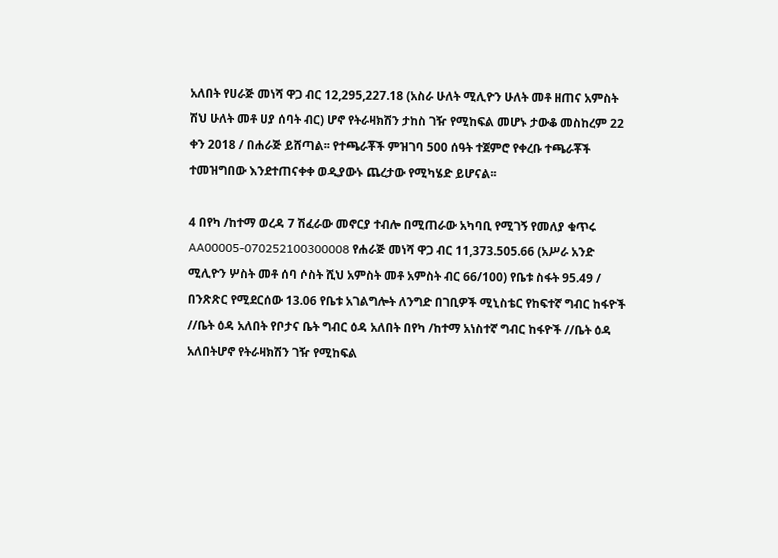አለበት የሀራጅ መነሻ ዋጋ ብር 12,295,227.18 (አስራ ሁለት ሚሊዮን ሁለት መቶ ዘጠና አምስት ሽህ ሁለት መቶ ሀያ ሰባት ብር) ሆኖ የትራዛክሽን ታከስ ገዥ የሚከፍል መሆኑ ታውቆ መስከረም 22 ቀን 2018 / በሐራጅ ይሸጣል፡፡ የተጫራቾች ምዝገባ 500 ሰዓት ተጀምሮ የቀረቡ ተጫራቾች ተመዝግበው እንደተጠናቀቀ ወዲያውኑ ጨረታው የሚካሄድ ይሆናል፡፡

4 በየካ /ከተማ ወረዳ 7 ሽፈራው መኖርያ ተብሎ በሚጠራው አካባቢ የሚገኝ የመለያ ቁጥሩ AA00005-070252100300008 የሐራጅ መነሻ ዋጋ ብር 11,373.505.66 (አሥራ አንድ ሚሊዮን ሦስት መቶ ሰባ ሶስት ሺህ አምስት መቶ አምስት ብር 66/100) የቤቱ ስፋት 95.49 / በንጽጽር የሚደርሰው 13.06 የቤቱ አገልግሎት ለንግድ በገቢዎች ሚኒስቴር የከፍተኛ ግብር ከፋዮች //ቤት ዕዳ አለበት የቦታና ቤት ግብር ዕዳ አለበት በየካ /ከተማ አነስተኛ ግብር ከፋዮች //ቤት ዕዳ አለበትሆኖ የትራዛክሽን ገዥ የሚከፍል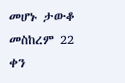መሆኑ ታውቆ መስከረም 22 ቀን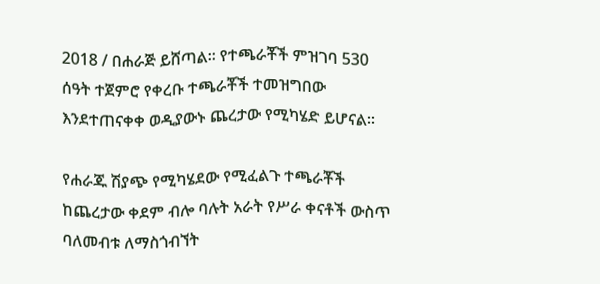2018 / በሐራጅ ይሸጣል፡፡ የተጫራቾች ምዝገባ 530 ሰዓት ተጀምሮ የቀረቡ ተጫራቾች ተመዝግበው እንደተጠናቀቀ ወዲያውኑ ጨረታው የሚካሄድ ይሆናል፡፡

የሐራጁ ሽያጭ የሚካሄደው የሚፈልጉ ተጫራቾች ከጨረታው ቀደም ብሎ ባሉት አራት የሥራ ቀናቶች ውስጥ ባለመብቱ ለማስጎብኘት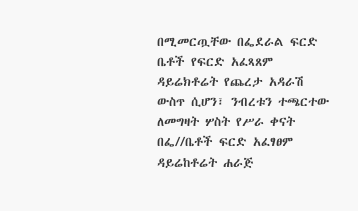በሚመርጧቸው በፌደራል ፍርድ ቤቶች የፍርድ አፈጻጸም ዳይሬክቶሬት የጨረታ አዳራሽ ውስጥ ሲሆን፣ ንብረቱን ተጫርተው ለመግዛት ሦስት የሥራ ቀናት በፌ//ቤቶች ፍርድ አፈፃፀም ዳይሬከቶሬት ሐራጅ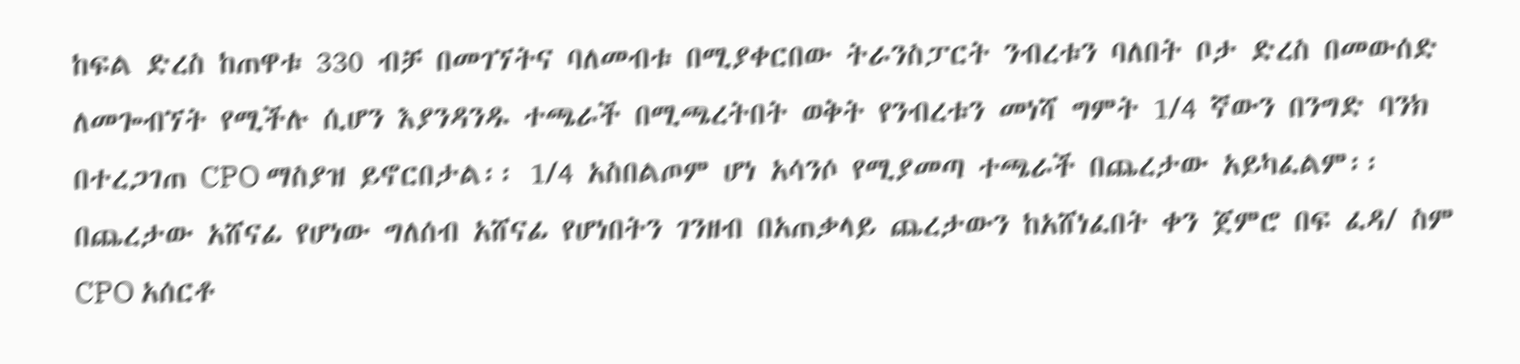ከፍል ድረስ ከጠዋቱ 330 ብቻ በመገኘትና ባለመብቱ በሚያቀርበው ትራንስፓርት ንብረቱን ባለበት ቦታ ድረስ በመውሰድ ለመጐብኘት የሚችሉ ሲሆን እያንዳንዱ ተጫራች በሚጫረትበት ወቅት የንብረቱን መነሻ ግምት 1/4 ኛውን በንግድ ባንክ በተረጋገጠ CPO ማስያዝ ይኖርበታል፡፡ 1/4 አስበልጦም ሆነ አሳንሶ የሚያመጣ ተጫራች በጨረታው አይካፈልም፡፡ በጨረታው አሸናፊ የሆነው ግለሰብ አሸናፊ የሆነበትን ገንዘብ በአጠቃላይ ጨረታውን ከአሸነፈበት ቀን ጀምሮ በፍ ፈዳ/ ስም CPO አሰርቶ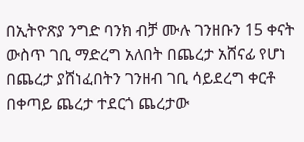በኢትዮጽያ ንግድ ባንክ ብቻ ሙሉ ገንዘቡን 15 ቀናት ውስጥ ገቢ ማድረግ አለበት በጨረታ አሸናፊ የሆነ በጨረታ ያሸነፈበትን ገንዘብ ገቢ ሳይደረግ ቀርቶ በቀጣይ ጨረታ ተደርጎ ጨረታው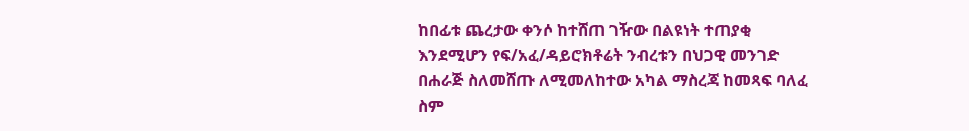ከበፊቱ ጨረታው ቀንሶ ከተሸጠ ገዥው በልዩነት ተጠያቂ እንደሚሆን የፍ/አፈ/ዳይሮክቶሬት ንብረቱን በህጋዊ መንገድ በሐራጅ ስለመሸጡ ለሚመለከተው አካል ማስረጃ ከመጻፍ ባለፈ ስም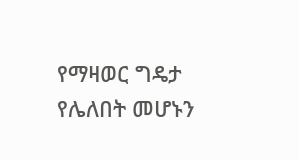የማዛወር ግዴታ የሌለበት መሆኑን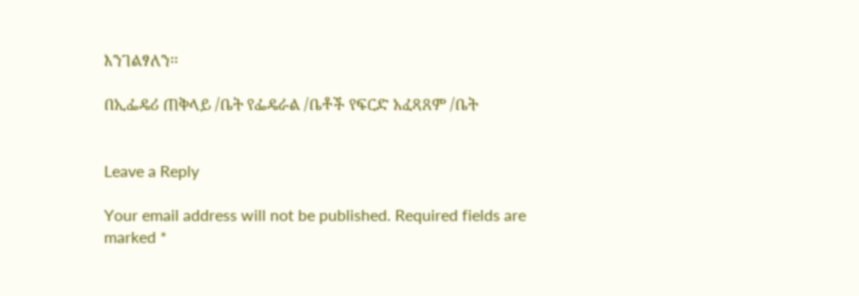እንገልፃለን፡፡

በኢፌዴሪ ጠቅላይ /ቤት የፌዴራል /ቤቶች የፍርድ አፈጻጸም /ቤት


Leave a Reply

Your email address will not be published. Required fields are marked *